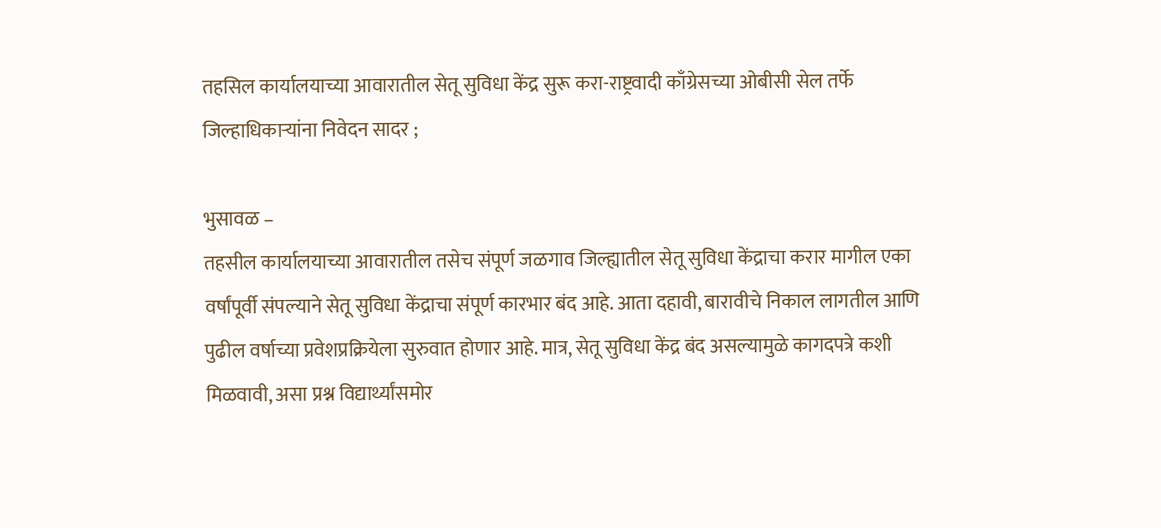तहसिल कार्यालयाच्या आवारातील सेतू सुविधा केंद्र सुरू करा-राष्ट्रवादी काँग्रेसच्या ओबीसी सेल तर्फे जिल्हाधिकाऱ्यांना निवेदन सादर ;

भुसावळ –
तहसील कार्यालयाच्या आवारातील तसेच संपूर्ण जळगाव जिल्ह्यातील सेतू सुविधा केंद्राचा करार मागील एका वर्षांपूर्वी संपल्याने सेतू सुविधा केंद्राचा संपूर्ण कारभार बंद आहे. आता दहावी, बारावीचे निकाल लागतील आणि पुढील वर्षाच्या प्रवेशप्रक्रियेला सुरुवात होणार आहे. मात्र, सेतू सुविधा केंद्र बंद असल्यामुळे कागदपत्रे कशी मिळवावी, असा प्रश्न विद्यार्थ्यांसमोर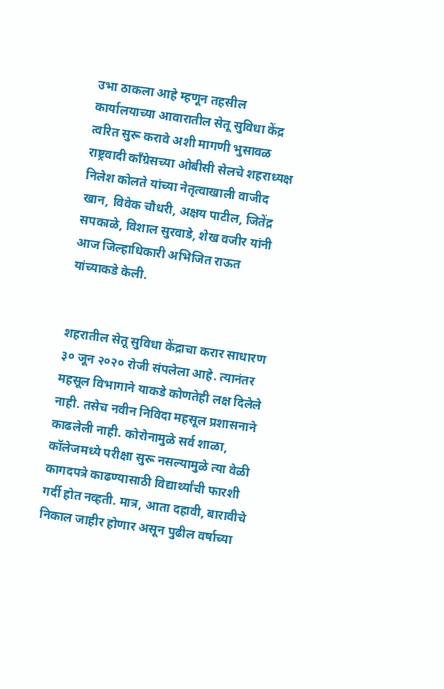उभा ठाकला आहे म्हणून तहसील कार्यालयाच्या आवारातील सेतू सुविधा केंद्र त्वरित सुरू करावे अशी मागणी भुसावळ राष्ट्रवादी काँग्रेसच्या ओबीसी सेलचे शहराध्यक्ष निलेश कोलते यांच्या नेतृत्वाखाली वाजीद खान, विवेक चौधरी, अक्षय पाटील, जितेंद्र सपकाळे, विशाल सुरवाडे, शेख वजीर यांनी आज जिल्हाधिकारी अभिजित राऊत यांच्याकडे केली.


शहरातील सेतू सुविधा केंद्राचा करार साधारण ३० जून २०२० रोजी संपलेला आहे. त्यानंतर महसूल विभागाने याकडे कोणतेही लक्ष दिलेले नाही. तसेच नवीन निविदा महसूल प्रशासनाने काढलेली नाही. कोरोनामुळे सर्व शाळा, कॉलेजमध्ये परीक्षा सुरू नसल्यामुळे त्या वेळी कागदपत्रे काढण्यासाठी विद्यार्थ्यांची फारशी गर्दी होत नव्हती. मात्र, आता दहावी, बारावीचे निकाल जाहीर होणार असून पुढील वर्षाच्या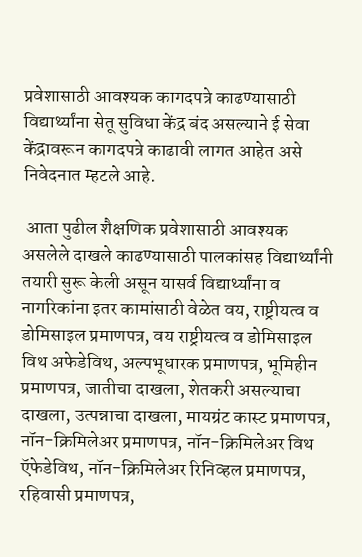प्रवेशासाठी आवश्यक कागदपत्रे काढण्यासाठी विद्यार्थ्यांना सेतू सुविधा केंद्र बंद असल्याने ई सेवा केंद्रावरून कागदपत्रे काढावी लागत आहेत असे निवेदनात म्हटले आहे.

 आता पुढील शैक्षणिक प्रवेशासाठी आवश्यक असलेले दाखले काढण्यासाठी पालकांसह विद्यार्थ्यांनी तयारी सुरू केली असून यासर्व विद्यार्थ्यांना व नागरिकांना इतर कामांसाठी वेळेत वय, राष्ट्रीयत्व व डोमिसाइल प्रमाणपत्र, वय राष्ट्रीयत्व व डोमिसाइल विथ अफेडेविथ, अल्पभूधारक प्रमाणपत्र, भूमिहीन प्रमाणपत्र, जातीचा दाखला, शेतकरी असल्याचा दाखला, उत्पन्नाचा दाखला, मायग्रंट कास्ट प्रमाणपत्र, नॉन-क्रिमिलेअर प्रमाणपत्र, नॉन-क्रिमिलेअर विथ ऍफेडेविथ, नॉन-क्रिमिलेअर रिनिव्हल प्रमाणपत्र, रहिवासी प्रमाणपत्र,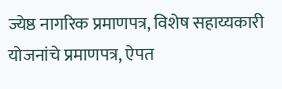ज्येष्ठ नागरिक प्रमाणपत्र, विशेष सहाय्यकारी योजनांचे प्रमाणपत्र, ऐपत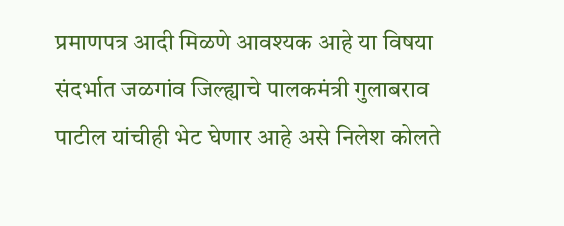प्रमाणपत्र आदी मिळणे आवश्यक आहे या विषया संदर्भात जळगांव जिल्ह्याचे पालकमंत्री गुलाबराव पाटील यांचीही भेट घेणार आहे असे निलेश कोलते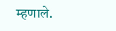म्हणाले.